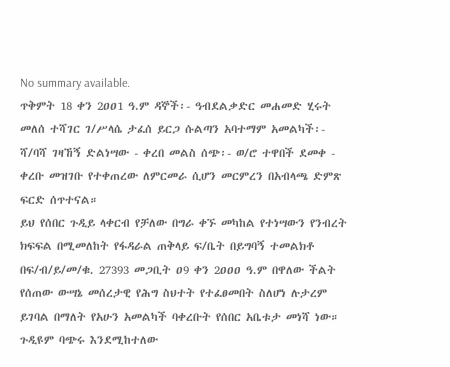No summary available.
ጥቅምት 18 ቀን 2ዐዐ1 ዓ.ም ዳኞች፡- ዓብደልቃድር መሐመድ ሂሩት መለሰ ተሻገር ገ/ሥላሴ ታፈሰ ይርጋ ሱልጣን አባተማም አመልካች፡- ሻ/ባሻ ገዛኸኝ ድልነሣው - ቀረበ መልስ ሰጭ፡- ወ/ሮ ተዋበች ደመቀ - ቀረቡ መዝገቡ የተቀጠረው ለምርመራ ሲሆን መርምረን በአብላጫ ድምጽ ፍርድ ሰጥተናል።
ይህ የሰበር ጉዲይ ላቀርብ የቻለው በግራ ቀኙ መካከል የተነሣውን የንብረት ክፍፍል በሚመለከት የፋዳራል ጠቅላይ ፍ/ቤት በይግባኝ ተመልክቶ በፍ/ብ/ይ/መ/ቁ. 27393 መጋቢት ዐ9 ቀን 2ዐዐዐ ዓ.ም በዋለው ችልት የሰጠው ውሣኔ መሰረታዊ የሕግ ስህተት የተፈፀመበት ስለሆነ ሉታረም ይገባል በማለት የአሁን አመልካች ባቀረቡት የሰበር አቤቱታ መነሻ ነው።
ጉዲዩም ባጭሩ እንደሚከተለው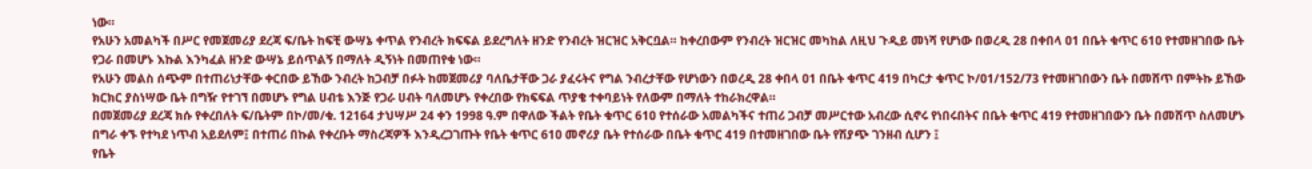ነው።
የአሁን አመልካች በሥር የመጀመሪያ ደረጃ ፍ/ቤት ከፍቺ ውሣኔ ቀጥል የንብረት ክፍፍል ይደረግለት ዘንድ የንብረት ዝርዝር አቅርቧል። ከቀረበውም የንብረት ዝርዝር መካከል ለዚህ ጉዲይ መነሻ የሆነው በወረዲ 28 በቀበላ ዐ1 በቤት ቁጥር 61ዐ የተመዘገበው ቤት የጋራ በመሆኑ እኩል እንካፈል ዘንድ ውሣኔ ይሰጥልኝ በማለት ዲኝነት በመጠየቁ ነው።
የአሁን መልስ ሰጭም በተጠሪነታቸው ቀርበው ይኸው ንብረት ከጋብቻ በፉት ከመጀመሪያ ባለቤታቸው ጋራ ያፈሩትና የግል ንብረታቸው የሆነውን በወረዲ 28 ቀበላ ዐ1 በቤት ቁጥር 419 በካርታ ቁጥር ኮ/ዐ1/152/73 የተመዘገበውን ቤት በመሸጥ በምትኩ ይኸው ክርክር ያስነሣው ቤት በግዥ የተገኘ በመሆኑ የግል ሀብቴ እንጅ የጋራ ሀብት ባለመሆኑ የቀረበው የክፍፍል ጥያቄ ተቀባይነት የለውም በማለት ተከራክረዋል።
በመጀመሪያ ደረጃ ክሱ የቀረበለት ፍ/ቤትም በኮ/መ/ቁ. 12164 ታህሣሥ 24 ቀን 1998 ዓ.ም በዋለው ችልት የቤት ቁጥር 61ዐ የተሰራው አመልካችና ተጠሪ ጋብቻ መሥርተው አብረው ሲኖሩ የነበሩበትና በቤት ቁጥር 419 የተመዘገበውን ቤት በመሸጥ ስለመሆኑ በግራ ቀኙ የተካደ ነጥብ አይደለም፤ በተጠሪ በኩል የቀረቡት ማስረጃዎች እንዲረጋገጡት የቤት ቁጥር 61ዐ መኖሪያ ቤት የተሰራው በቤት ቁጥር 419 በተመዘገበው ቤት የሽያጭ ገንዘብ ሲሆን ፤
የቤት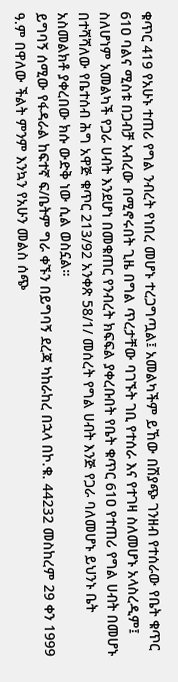ቁጥር 419 የአሁኑ ተጠሪ የግል ንብረት የነበረ መሆኑ ተረጋግጧል፤ አመልካችም ይኸው በሽያጭ ገንዘብ የተሰራው የቤት ቁጥር 61ዐ ባልና ሚስቱ በጋብቻ አብረው በሚኖሩበት ጊዜ በግል ጥረታቸው ባገኙት ገቢ የተሰራ እና የተገዛ ስለመሆኑ አላስረዲም፤ ስለሆነም አመልካች የጋራ ሀብት እንደሆነ በመቁጠር የንብረት ክፍፍል ያቀረቡበት የቤት ቁጥር 61ዐ የተጠሪ የግል ሀብት በመሆኑ በተሻሻለው የቤተሰብ ሕግ አዋጅ ቁጥር 213/92 አንቀጽ 58/1/ መሰረት የግል ሀብት እንጅ የጋራ ባለመሆኑ ይህንኑ ቤት አስመልክቶ ያቀረበው ክሱ ውድቅ ነው ሲል ወስኗል።
ይግባኝ ሰሚው የፋዳራል ከፍተኛ ፍ/ቤትም ግራ ቀኙን በይግባኝ ደረጃ ካከራከረ በኋላ በኮ.ቁ. 44232 መስከረም 29 ቀን 1999 ዓ.ም በዋለው ችልት ምንም እንኳን የአሁን መልስ ሰጭ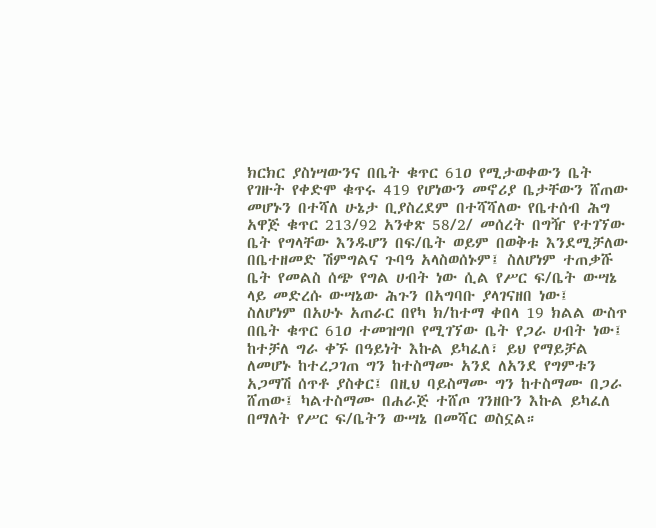ክርክር ያስነሣውንና በቤት ቁጥር 61ዐ የሚታወቀውን ቤት የገዙት የቀድሞ ቁጥሩ 419 የሆነውን መኖሪያ ቤታቸውን ሸጠው መሆኑን በተሻለ ሁኔታ ቢያስረደም በተሻሻለው የቤተሰብ ሕግ አዋጅ ቁጥር 213/92 አንቀጽ 58/2/ መሰረት በግዥ የተገኘው ቤት የግላቸው እንዱሆን በፍ/ቤት ወይም በወቅቱ እንደሚቻለው በቤተዘመድ ሽምግልና ጉባዓ አላስወሰኑም፤ ስለሆነም ተጠቃሹ ቤት የመልስ ሰጭ የግል ሀብት ነው ሲል የሥር ፍ/ቤት ውሣኔ ላይ መድረሱ ውሣኔው ሕጉን በአግባቡ ያላገናዘበ ነው፤
ስለሆነም በአሁኑ አጠራር በየካ ክ/ከተማ ቀበላ 19 ክልል ውስጥ በቤት ቁጥር 61ዐ ተመዝግቦ የሚገኘው ቤት የጋራ ሀብት ነው፤ ከተቻለ ግራ ቀኙ በዓይነት እኩል ይካፈለ፣ ይህ የማይቻል ለመሆኑ ከተረጋገጠ ግን ከተስማሙ አንደ ለአንደ የግምቱን አጋማሽ ሰጥቶ ያስቀር፤ በዚህ ባይስማሙ ግን ከተስማሙ በጋራ ሸጠው፤ ካልተስማሙ በሐራጅ ተሸጦ ገንዘቡን እኩል ይካፈለ በማለት የሥር ፍ/ቤትን ውሣኔ በመሻር ወስኗል።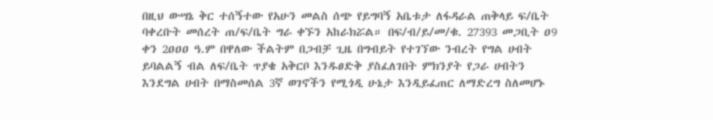በዚህ ውሣኔ ቅር ተሰኝተው የአሁን መልስ ሰጭ የይግባኝ አቤቱታ ለፋዳራል ጠቅላይ ፍ/ቤት ባቀረቡት መሰረት ጠ/ፍ/ቤት ግራ ቀኙን አከራክሯል። በፍ/ብ/ይ/መ/ቁ. 27393 መጋቢት ዐ9 ቀን 2ዐዐዐ ዓ.ም በዋለው ችልትም በጋብቻ ጊዜ በግብይት የተገኘው ንብረት የግል ሀብት ይባልልኝ ብል ለፍ/ቤት ጥያቄ አቅርቦ እንዱፀድቅ ያስፈለገበት ምክንያት የጋራ ሀብትን እንደግል ሀብት በማስመሰል 3ኛ ወገኖችን የሚጎዲ ሁኔታ እንዲይፈጠር ለማድረግ ስለመሆኑ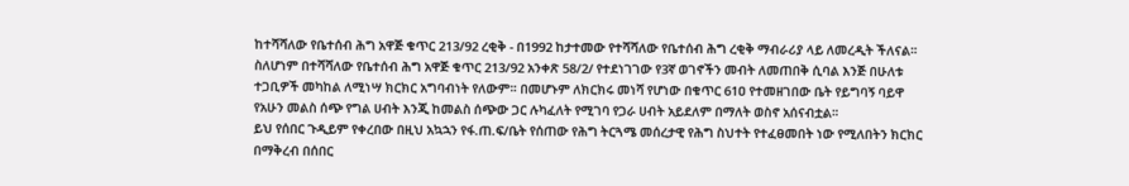ከተሻሻለው የቤተሰብ ሕግ አዋጅ ቁጥር 213/92 ረቂቅ - በ1992 ከታተመው የተሻሻለው የቤተሰብ ሕግ ረቂቅ ማብራሪያ ላይ ለመረዲት ችለናል። ስለሆነም በተሻሻለው የቤተሰብ ሕግ አዋጅ ቁጥር 213/92 አንቀጽ 58/2/ የተደነገገው የ3ኛ ወገኖችን መብት ለመጠበቅ ሲባል እንጅ በሁለቱ ተጋቢዎች መካከል ለሚነሣ ክርክር አግባብነት የለውም። በመሆኑም ለክርክሩ መነሻ የሆነው በቁጥር 61ዐ የተመዘገበው ቤት የይግባኝ ባይዋ የአሁን መልስ ሰጭ የግል ሀብት እንጂ ከመልስ ሰጭው ጋር ሉካፈለት የሚገባ የጋራ ሀብት አይደለም በማለት ወስኖ አሰናብቷል።
ይህ የሰበር ጉዲይም የቀረበው በዚህ አኳኋን የፋ.ጠ.ፍ/ቤት የሰጠው የሕግ ትርጓሜ መሰረታዊ የሕግ ስህተት የተፈፀመበት ነው የሚለበትን ክርክር በማቅረብ በሰበር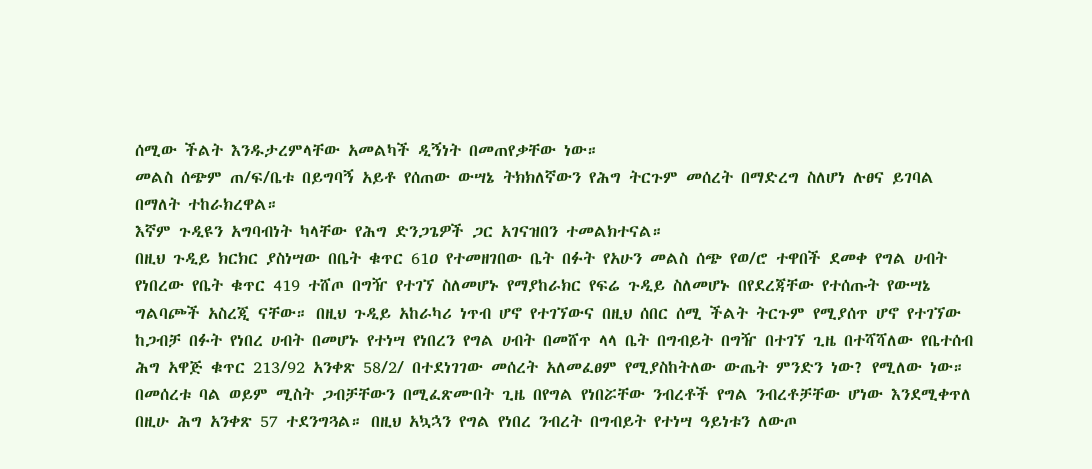ሰሚው ችልት እንዱታረምላቸው አመልካች ዲኝነት በመጠየቃቸው ነው።
መልስ ሰጭም ጠ/ፍ/ቤቱ በይግባኝ አይቶ የሰጠው ውሣኔ ትክክለኛውን የሕግ ትርጉም መሰረት በማድረግ ስለሆነ ሉፀና ይገባል በማለት ተከራክረዋል።
እኛም ጉዲዩን አግባብነት ካላቸው የሕግ ድንጋጌዎች ጋር አገናዝበን ተመልክተናል።
በዚህ ጉዲይ ክርክር ያስነሣው በቤት ቁጥር 61ዐ የተመዘገበው ቤት በፉት የአሁን መልስ ሰጭ የወ/ሮ ተዋበች ደመቀ የግል ሀብት የነበረው የቤት ቁጥር 419 ተሸጦ በግዥ የተገኘ ስለመሆኑ የማያከራክር የፍሬ ጉዲይ ስለመሆኑ በየደረጃቸው የተሰጡት የውሣኔ ግልባጮች አስረጂ ናቸው። በዚህ ጉዲይ አከራካሪ ነጥብ ሆኖ የተገኘውና በዚህ ሰበር ሰሚ ችልት ትርጉም የሚያሰጥ ሆኖ የተገኘው ከጋብቻ በፉት የነበረ ሀብት በመሆኑ የተነሣ የነበረን የግል ሀብት በመሸጥ ላላ ቤት በግብይት በግዥ በተገኘ ጊዜ በተሻሻለው የቤተሰብ ሕግ አዋጅ ቁጥር 213/92 አንቀጽ 58/2/ በተደነገገው መሰረት አለመፈፀም የሚያስከትለው ውጤት ምንድን ነው? የሚለው ነው።
በመሰረቱ ባል ወይም ሚስት ጋብቻቸውን በሚፈጽሙበት ጊዜ በየግል የነበሯቸው ንብረቶች የግል ንብረቶቻቸው ሆነው እንደሚቀጥለ በዚሁ ሕግ አንቀጽ 57 ተደንግጓል። በዚህ አኳኋን የግል የነበረ ንብረት በግብይት የተነሣ ዓይነቱን ለውጦ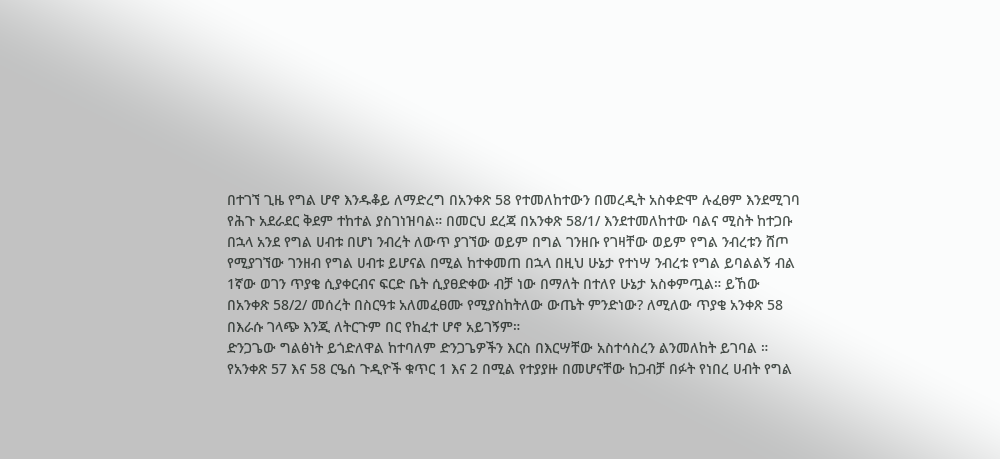በተገኘ ጊዜ የግል ሆኖ እንዱቆይ ለማድረግ በአንቀጽ 58 የተመለከተውን በመረዲት አስቀድሞ ሉፈፀም እንደሚገባ የሕጉ አደራደር ቅደም ተከተል ያስገነዝባል። በመርህ ደረጃ በአንቀጽ 58/1/ እንደተመለከተው ባልና ሚስት ከተጋቡ በኋላ አንደ የግል ሀብቱ በሆነ ንብረት ለውጥ ያገኘው ወይም በግል ገንዘቡ የገዛቸው ወይም የግል ንብረቱን ሸጦ የሚያገኘው ገንዘብ የግል ሀብቱ ይሆናል በሚል ከተቀመጠ በኋላ በዚህ ሁኔታ የተነሣ ንብረቱ የግል ይባልልኝ ብል 1ኛው ወገን ጥያቄ ሲያቀርብና ፍርድ ቤት ሲያፀድቀው ብቻ ነው በማለት በተለየ ሁኔታ አስቀምጧል። ይኸው በአንቀጽ 58/2/ መሰረት በስርዓቱ አለመፈፀሙ የሚያስከትለው ውጤት ምንድነው? ለሚለው ጥያቄ አንቀጽ 58 በእራሱ ገላጭ እንጂ ለትርጉም በር የከፈተ ሆኖ አይገኝም።
ድንጋጌው ግልፅነት ይጎድለዋል ከተባለም ድንጋጌዎችን እርስ በእርሣቸው አስተሳስረን ልንመለከት ይገባል ።
የአንቀጽ 57 እና 58 ርዔሰ ጉዲዮች ቁጥር 1 እና 2 በሚል የተያያዙ በመሆናቸው ከጋብቻ በፉት የነበረ ሀብት የግል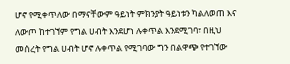ሆኖ የሚቀጥለው በማናቸውም ዓይነት ምክንያት ዓይነቱን ካልለወጠ እና ለውጦ ከተገኘም የግል ሀብት እንደሆነ ሉቀጥል እንደሚገባ፣ በዚህ መሰረት የግል ሀብት ሆኖ ሉቀጥል የሚገባው ግን በልዋጭ የተገኘው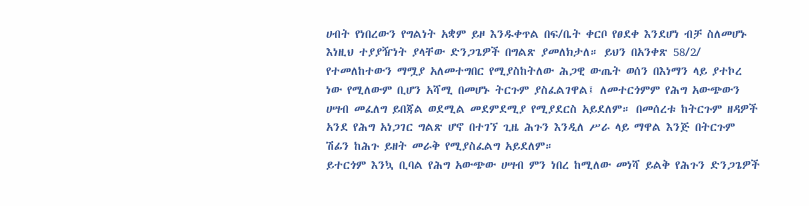ሀብት የነበረውን የግልነት አቋም ይዞ እንዱቀጥል በፍ/ቤት ቀርቦ የፀደቀ እንደሆነ ብቻ ስለመሆኑ እነዚህ ተያያዥነት ያላቸው ድንጋጌዎች በግልጽ ያመለክታለ። ይህን በአንቀጽ 58/2/ የተመለከተውን ማሟያ አለመተግበር የሚያስከትለው ሕጋዊ ውጤት ወሰን በእነማን ላይ ያተኮረ ነው የሚለውም ቢሆን አሻሚ በመሆኑ ትርጉም ያስፈልገዋል፤ ለመተርጎምም የሕግ አውጭውን ሀሣብ መፈለግ ይበጃል ወደሚል መደምደሚያ የሚያደርስ አይደለም። በመሰረቱ ከትርጉም ዘዳዎች አንደ የሕግ አነጋገር ግልጽ ሆኖ በተገኘ ጊዜ ሕጉን እንዲለ ሥራ ላይ ማዋል እንጅ በትርጉም ሽፊን ከሕጉ ይዘት መራቅ የሚያስፈልግ አይደለም።
ይተርጎም እንኳ ቢባል የሕግ አውጭው ሀሣብ ምን ነበረ ከሚለው መነሻ ይልቅ የሕጉን ድንጋጌዎች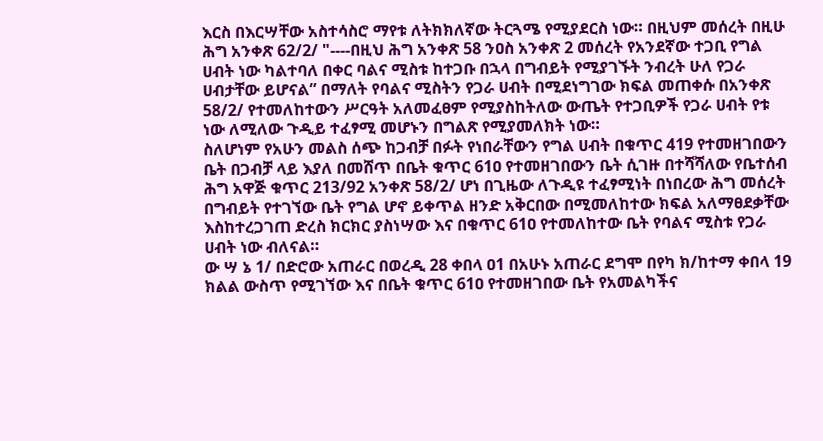እርስ በእርሣቸው አስተሳስሮ ማየቱ ለትክክለኛው ትርጓሜ የሚያደርስ ነው። በዚህም መሰረት በዚሁ ሕግ አንቀጽ 62/2/ "----በዚህ ሕግ አንቀጽ 58 ንዐስ አንቀጽ 2 መሰረት የአንደኛው ተጋቢ የግል ሀብት ነው ካልተባለ በቀር ባልና ሚስቱ ከተጋቡ በኋላ በግብይት የሚያገኙት ንብረት ሁለ የጋራ ሀብታቸው ይሆናል” በማለት የባልና ሚስትን የጋራ ሀብት በሚደነግገው ክፍል መጠቀሱ በአንቀጽ 58/2/ የተመለከተውን ሥርዓት አለመፈፀም የሚያስከትለው ውጤት የተጋቢዎች የጋራ ሀብት የቱ ነው ለሚለው ጉዲይ ተፈፃሚ መሆኑን በግልጽ የሚያመለክት ነው።
ስለሆነም የአሁን መልስ ሰጭ ከጋብቻ በፉት የነበራቸውን የግል ሀብት በቁጥር 419 የተመዘገበውን ቤት በጋብቻ ላይ እያለ በመሸጥ በቤት ቁጥር 61ዐ የተመዘገበውን ቤት ሲገዙ በተሻሻለው የቤተሰብ ሕግ አዋጅ ቁጥር 213/92 አንቀጽ 58/2/ ሆነ በጊዜው ለጉዲዩ ተፈፃሚነት በነበረው ሕግ መሰረት በግብይት የተገኘው ቤት የግል ሆኖ ይቀጥል ዘንድ አቅርበው በሚመለከተው ክፍል አለማፀደቃቸው እስከተረጋገጠ ድረስ ክርክር ያስነሣው እና በቁጥር 61ዐ የተመለከተው ቤት የባልና ሚስቱ የጋራ ሀብት ነው ብለናል።
ው ሣ ኔ 1/ በድሮው አጠራር በወረዲ 28 ቀበላ ዐ1 በአሁኑ አጠራር ደግሞ በየካ ክ/ከተማ ቀበላ 19 ክልል ውስጥ የሚገኘው እና በቤት ቁጥር 61ዐ የተመዘገበው ቤት የአመልካችና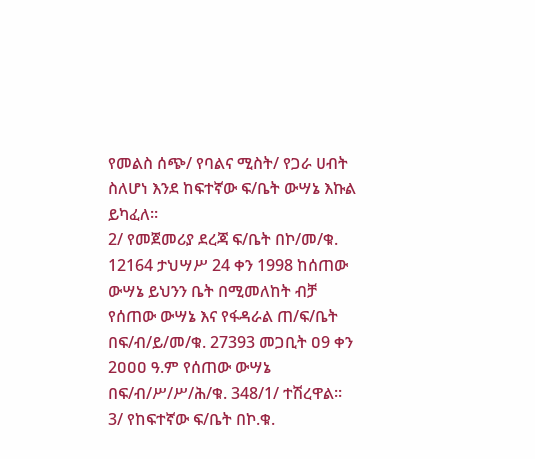የመልስ ሰጭ/ የባልና ሚስት/ የጋራ ሀብት ስለሆነ እንደ ከፍተኛው ፍ/ቤት ውሣኔ እኩል ይካፈለ።
2/ የመጀመሪያ ደረጃ ፍ/ቤት በኮ/መ/ቁ. 12164 ታህሣሥ 24 ቀን 1998 ከሰጠው ውሣኔ ይህንን ቤት በሚመለከት ብቻ የሰጠው ውሣኔ እና የፋዳራል ጠ/ፍ/ቤት በፍ/ብ/ይ/መ/ቁ. 27393 መጋቢት ዐ9 ቀን 2ዐዐዐ ዓ.ም የሰጠው ውሣኔ በፍ/ብ/ሥ/ሥ/ሕ/ቁ. 348/1/ ተሽረዋል።
3/ የከፍተኛው ፍ/ቤት በኮ.ቁ.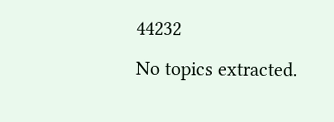44232
No topics extracted.